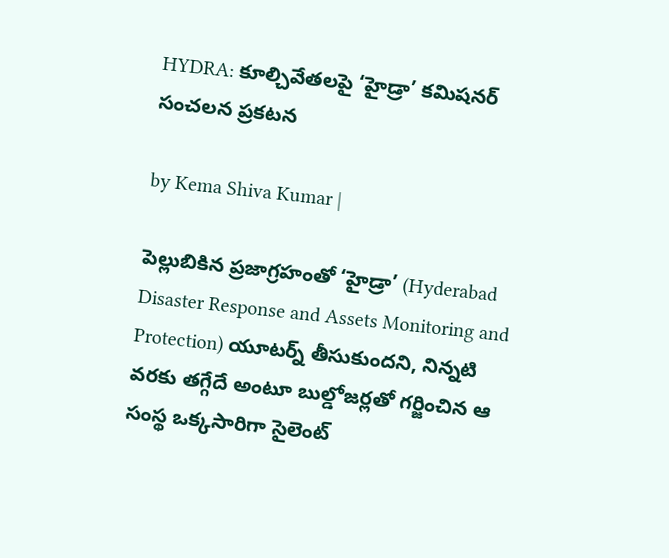HYDRA: కూల్చివేతలపై ‘హైడ్రా’ కమిషనర్ సంచలన ప్రకటన

by Kema Shiva Kumar |

పెల్లుబికిన ప్రజాగ్రహంతో ‘హైడ్రా’ (Hyderabad Disaster Response and Assets Monitoring and Protection) యూటర్న్ తీసుకుందని, నిన్నటి వరకు తగ్గేదే అంటూ బుల్డోజర్లతో గర్జించిన ఆ సంస్థ ఒక్కసారిగా సైలెంట్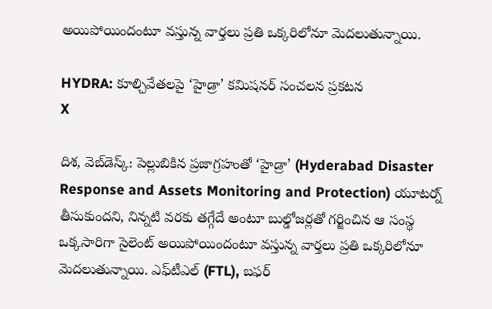అయిపోయిందంటూ వస్తున్న వార్తలు ప్రతి ఒక్కరిలోనూ మెదలుతున్నాయి.

HYDRA: కూల్చివేతలపై ‘హైడ్రా’ కమిషనర్ సంచలన ప్రకటన
X

దిశ, వెబ్‌డెస్క్: పెల్లుబికిన ప్రజాగ్రహంతో ‘హైడ్రా’ (Hyderabad Disaster Response and Assets Monitoring and Protection) యూటర్న్ తీసుకుందని, నిన్నటి వరకు తగ్గేదే అంటూ బుల్డోజర్లతో గర్జించిన ఆ సంస్థ ఒక్కసారిగా సైలెంట్ అయిపోయిందంటూ వస్తున్న వార్తలు ప్రతి ఒక్కరిలోనూ మెదలుతున్నాయి. ఎఫ్‌టీఎల్ (FTL), బఫర్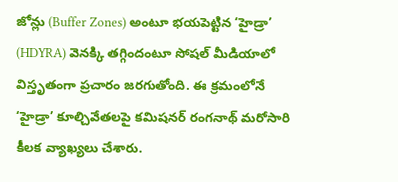జోన్లు (Buffer Zones) అంటూ భయపెట్టిన ‘హైడ్రా’ (HDYRA) వెనక్కి తగ్గిందంటూ సోషల్ మీడియాలో విస్తృతంగా ప్రచారం జరగుతోంది. ఈ క్రమంలోనే ‘హైడ్రా’ కూల్చివేతలపై కమిషనర్ రంగనాథ్ మరోసారి కీలక వ్యాఖ్యలు చేశారు.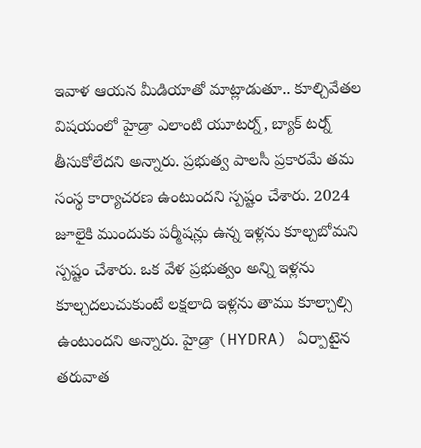ఇవాళ ఆయన మీడియాతో మాట్లాడుతూ.. కూల్చివేతల విషయంలో హైడ్రా ఎలాంటి యూటర్న్, బ్యాక్ టర్న్ తీసుకోలేదని అన్నారు. ప్రభుత్వ పాలసీ ప్రకారమే తమ సంస్థ కార్యాచరణ ఉంటుందని స్పష్టం చేశారు. 2024 జూలైకి ముందుకు పర్మీషన్లు ఉన్న ఇళ్లను కూల్చబోమని స్పష్టం చేశారు. ఒక వేళ ప్రభుత్వం అన్ని ఇళ్లను కూల్చదలుచుకుంటే లక్షలాది ఇళ్లను తాము కూల్చాల్సి ఉంటుందని అన్నారు. హైడ్రా (HYDRA) ఏర్పాటైన తరువాత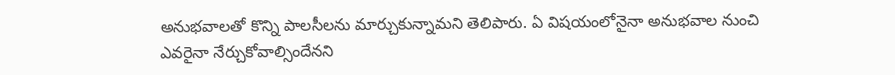అనుభవాలతో కొన్ని పాలసీలను మార్చుకున్నామని తెలిపారు. ఏ విషయంలోనైనా అనుభవాల నుంచి ఎవరైనా నేర్చుకోవాల్సిందేనని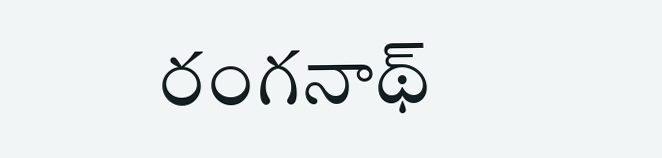రంగనాథ్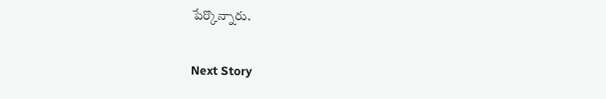పేర్కొన్నారు.

Next Story